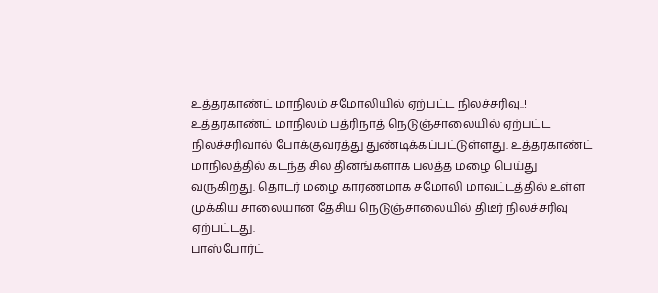உத்தரகாண்ட் மாநிலம் சமோலியில் ஏற்பட்ட நிலச்சரிவு..!
உத்தரகாண்ட் மாநிலம் பத்ரிநாத் நெடுஞ்சாலையில் ஏற்பட்ட நிலச்சரிவால் போக்குவரத்து துண்டிக்கப்பட்டுள்ளது. உத்தரகாண்ட் மாநிலத்தில் கடந்த சில தினங்களாக பலத்த மழை பெய்து வருகிறது. தொடர் மழை காரணமாக சமோலி மாவட்டத்தில் உள்ள முக்கிய சாலையான தேசிய நெடுஞ்சாலையில் திடீர் நிலச்சரிவு ஏற்பட்டது.
பாஸ்போர்ட்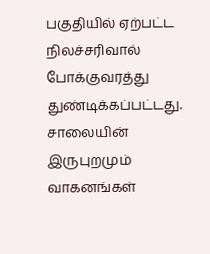பகுதியில் ஏற்பட்ட நிலச்சரிவால் போக்குவரத்து துண்டிக்கப்பட்டது. சாலையின் இருபுறமும் வாகனங்கள்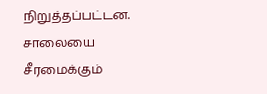நிறுத்தப்பட்டன. சாலையை சீரமைக்கும்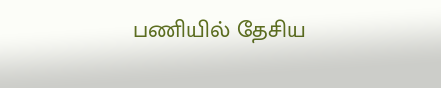பணியில் தேசிய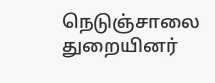நெடுஞ்சாலை துறையினர்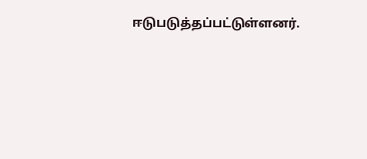ஈடுபடுத்தப்பட்டுள்ளனர்.